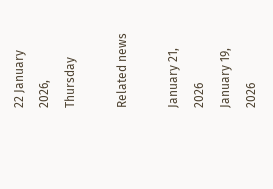22 January 2026, Thursday

Related news

January 21, 2026
January 19, 2026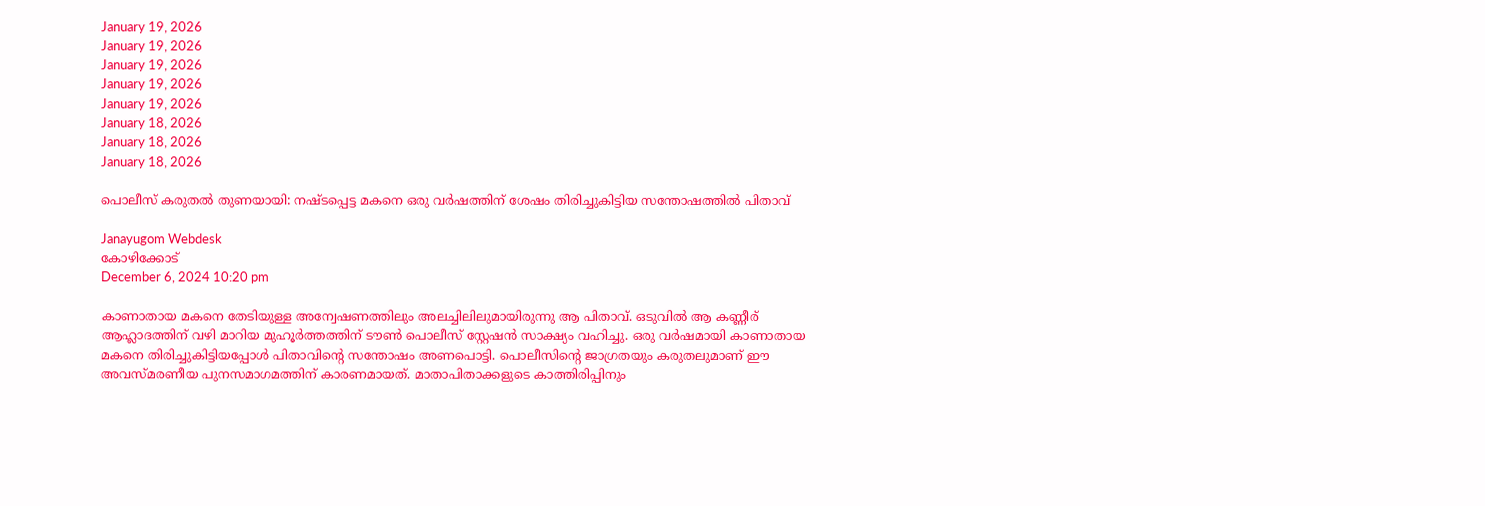January 19, 2026
January 19, 2026
January 19, 2026
January 19, 2026
January 19, 2026
January 18, 2026
January 18, 2026
January 18, 2026

പൊലീസ് കരുതൽ തുണയായി: നഷ്ടപ്പെട്ട മകനെ ഒരു വർഷത്തിന് ശേഷം തിരിച്ചുകിട്ടിയ സന്തോഷത്തിൽ പിതാവ്

Janayugom Webdesk
കോഴിക്കോട്
December 6, 2024 10:20 pm

കാണാതായ മകനെ തേടിയുള്ള അന്വേഷണത്തിലും അലച്ചിലിലുമായിരുന്നു ആ പിതാവ്. ഒടുവിൽ ആ കണ്ണീര് ആഹ്ലാദത്തിന് വഴി മാറിയ മുഹൂർത്തത്തിന് ടൗൺ പൊലീസ് സ്റ്റേഷൻ സാക്ഷ്യം വഹിച്ചു. ഒരു വർഷമായി കാണാതായ മകനെ തിരിച്ചുകിട്ടിയപ്പോൾ പിതാവിന്റെ സന്തോഷം അണപൊട്ടി. പൊലീസിന്റെ ജാഗ്രതയും കരുതലുമാണ് ഈ അവസ്മരണീയ പുനസമാഗമത്തിന് കാരണമായത്. മാതാപിതാക്കളുടെ കാത്തിരിപ്പിനും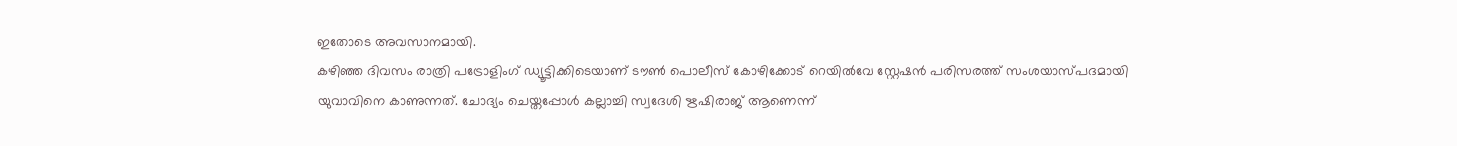ഇതോടെ അവസാനമായി.
കഴിഞ്ഞ ദിവസം രാത്രി പട്രോളിംഗ് ഡ്യൂട്ടിക്കിടെയാണ് ടൗൺ പൊലീസ് കോഴിക്കോട് റെയിൽവേ സ്റ്റേഷൻ പരിസരത്ത് സംശയാസ്പദമായി യുവാവിനെ കാണുന്നത്. ചോദ്യം ചെയ്തപ്പോൾ കല്ലാച്ചി സ്വദേശി ഋഷിരാജ് ആണെന്ന്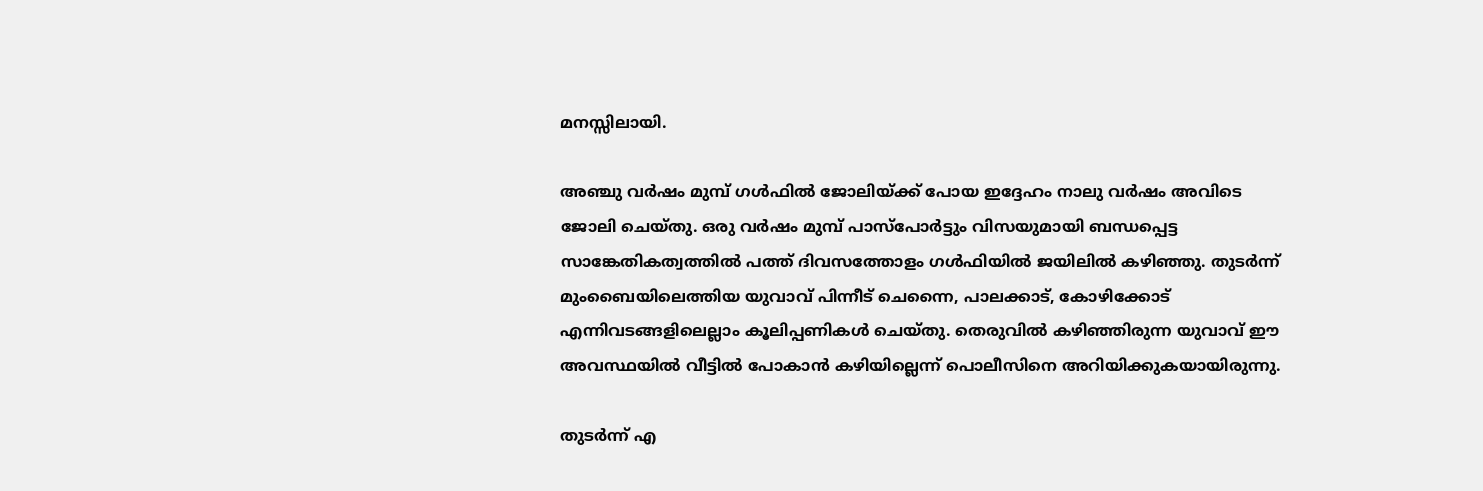മനസ്സിലായി.

അഞ്ചു വർഷം മുമ്പ് ഗൾഫിൽ ജോലിയ്ക്ക് പോയ ഇദ്ദേഹം നാലു വർഷം അവിടെ ജോലി ചെയ്തു. ഒരു വർഷം മുമ്പ് പാസ്പോർട്ടും വിസയുമായി ബന്ധപ്പെട്ട സാങ്കേതികത്വത്തിൽ പത്ത് ദിവസത്തോളം ഗൾഫിയിൽ ജയിലിൽ കഴിഞ്ഞു. തുടർന്ന് മുംബൈയിലെത്തിയ യുവാവ് പിന്നീട് ചെന്നൈ, പാലക്കാട്, കോഴിക്കോട് എന്നിവടങ്ങളിലെല്ലാം കൂലിപ്പണികൾ ചെയ്തു. തെരുവിൽ കഴിഞ്ഞിരുന്ന യുവാവ് ഈ അവസ്ഥയിൽ വീട്ടിൽ പോകാൻ കഴിയില്ലെന്ന് പൊലീസിനെ അറിയിക്കുകയായിരുന്നു.

തുടർന്ന് എ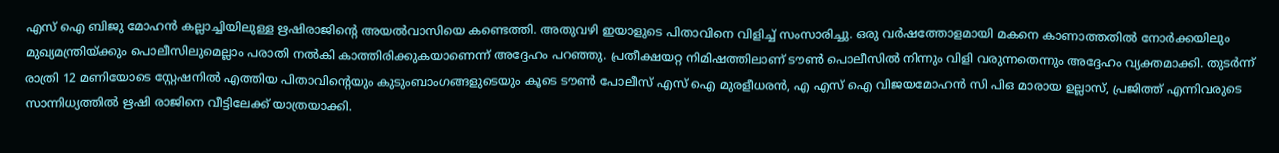എസ് ഐ ബിജു മോഹൻ കല്ലാച്ചിയിലുള്ള ഋഷിരാജിന്റെ അയൽവാസിയെ കണ്ടെത്തി. അതുവഴി ഇയാളുടെ പിതാവിനെ വിളിച്ച് സംസാരിച്ചു. ഒരു വർഷത്തോളമായി മകനെ കാണാത്തതിൽ നോർക്കയിലും മുഖ്യമന്ത്രിയ്ക്കും പൊലീസിലുമെല്ലാം പരാതി നൽകി കാത്തിരിക്കുകയാണെന്ന് അദ്ദേഹം പറഞ്ഞു. പ്രതീക്ഷയറ്റ നിമിഷത്തിലാണ് ടൗൺ പൊലീസിൽ നിന്നും വിളി വരുന്നതെന്നും അദ്ദേഹം വ്യക്തമാക്കി. തുടർന്ന് രാത്രി 12 മണിയോടെ സ്റ്റേഷനിൽ എത്തിയ പിതാവിന്റെയും കുടുംബാംഗങ്ങളുടെയും കൂടെ ടൗൺ പോലീസ് എസ് ഐ മുരളീധരൻ, എ എസ് ഐ വിജയമോഹൻ സി പിഒ മാരായ ഉല്ലാസ്, പ്രജിത്ത് എന്നിവരുടെ സാന്നിധ്യത്തിൽ ഋഷി രാജിനെ വീട്ടിലേക്ക് യാത്രയാക്കി.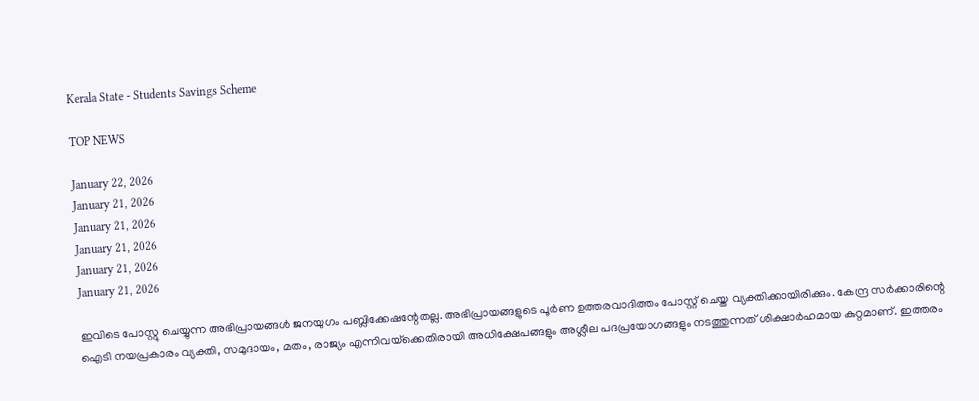Kerala State - Students Savings Scheme

TOP NEWS

January 22, 2026
January 21, 2026
January 21, 2026
January 21, 2026
January 21, 2026
January 21, 2026

ഇവിടെ പോസ്റ്റു ചെയ്യുന്ന അഭിപ്രായങ്ങള്‍ ജനയുഗം പബ്ലിക്കേഷന്റേതല്ല. അഭിപ്രായങ്ങളുടെ പൂര്‍ണ ഉത്തരവാദിത്തം പോസ്റ്റ് ചെയ്ത വ്യക്തിക്കായിരിക്കും. കേന്ദ്ര സര്‍ക്കാരിന്റെ ഐടി നയപ്രകാരം വ്യക്തി, സമുദായം, മതം, രാജ്യം എന്നിവയ്‌ക്കെതിരായി അധിക്ഷേപങ്ങളും അശ്ലീല പദപ്രയോഗങ്ങളും നടത്തുന്നത് ശിക്ഷാര്‍ഹമായ കുറ്റമാണ്. ഇത്തരം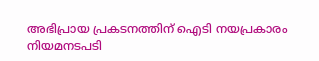അഭിപ്രായ പ്രകടനത്തിന് ഐടി നയപ്രകാരം നിയമനടപടി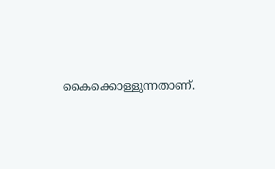കൈക്കൊള്ളുന്നതാണ്.